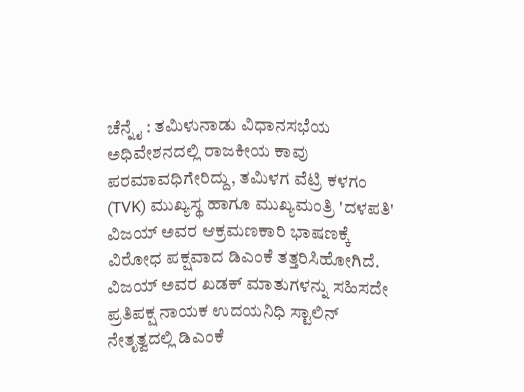ಚೆನ್ನೈ : ತಮಿಳುನಾಡು ವಿಧಾನಸಭೆಯ ಅಧಿವೇಶನದಲ್ಲಿ ರಾಜಕೀಯ ಕಾವು ಪರಮಾವಧಿಗೇರಿದ್ದು, ತಮಿಳಗ ವೆಟ್ರಿ ಕಳಗಂ (TVK) ಮುಖ್ಯಸ್ಥ ಹಾಗೂ ಮುಖ್ಯಮಂತ್ರಿ 'ದಳಪತಿ' ವಿಜಯ್ ಅವರ ಆಕ್ರಮಣಕಾರಿ ಭಾಷಣಕ್ಕೆ ವಿರೋಧ ಪಕ್ಷವಾದ ಡಿಎಂಕೆ ತತ್ತರಿಸಿಹೋಗಿದೆ. ವಿಜಯ್ ಅವರ ಖಡಕ್ ಮಾತುಗಳನ್ನು ಸಹಿಸದೇ ಪ್ರತಿಪಕ್ಷ ನಾಯಕ ಉದಯನಿಧಿ ಸ್ಟಾಲಿನ್ ನೇತೃತ್ವದಲ್ಲಿ ಡಿಎಂಕೆ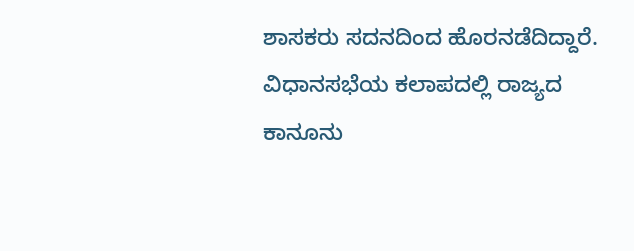ಶಾಸಕರು ಸದನದಿಂದ ಹೊರನಡೆದಿದ್ದಾರೆ.
ವಿಧಾನಸಭೆಯ ಕಲಾಪದಲ್ಲಿ ರಾಜ್ಯದ ಕಾನೂನು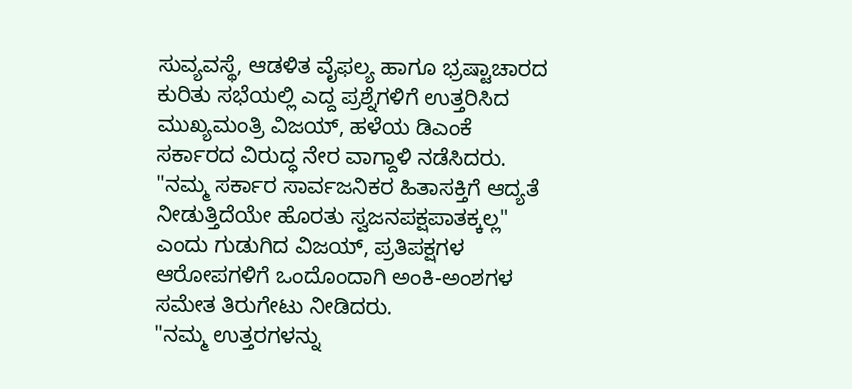ಸುವ್ಯವಸ್ಥೆ, ಆಡಳಿತ ವೈಫಲ್ಯ ಹಾಗೂ ಭ್ರಷ್ಟಾಚಾರದ ಕುರಿತು ಸಭೆಯಲ್ಲಿ ಎದ್ದ ಪ್ರಶ್ನೆಗಳಿಗೆ ಉತ್ತರಿಸಿದ ಮುಖ್ಯಮಂತ್ರಿ ವಿಜಯ್, ಹಳೆಯ ಡಿಎಂಕೆ ಸರ್ಕಾರದ ವಿರುದ್ಧ ನೇರ ವಾಗ್ದಾಳಿ ನಡೆಸಿದರು. "ನಮ್ಮ ಸರ್ಕಾರ ಸಾರ್ವಜನಿಕರ ಹಿತಾಸಕ್ತಿಗೆ ಆದ್ಯತೆ ನೀಡುತ್ತಿದೆಯೇ ಹೊರತು ಸ್ವಜನಪಕ್ಷಪಾತಕ್ಕಲ್ಲ" ಎಂದು ಗುಡುಗಿದ ವಿಜಯ್, ಪ್ರತಿಪಕ್ಷಗಳ ಆರೋಪಗಳಿಗೆ ಒಂದೊಂದಾಗಿ ಅಂಕಿ-ಅಂಶಗಳ ಸಮೇತ ತಿರುಗೇಟು ನೀಡಿದರು.
"ನಮ್ಮ ಉತ್ತರಗಳನ್ನು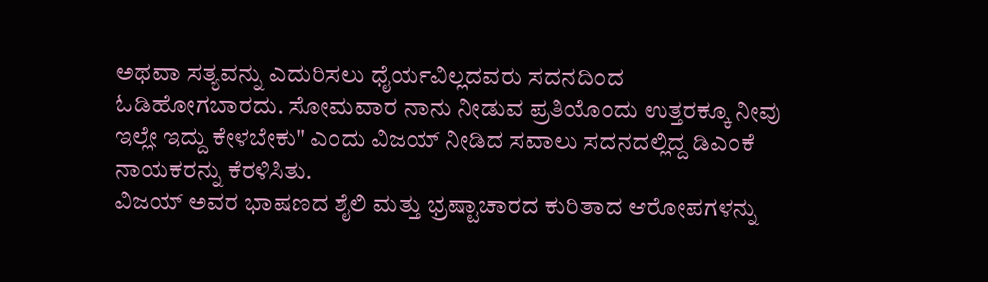ಅಥವಾ ಸತ್ಯವನ್ನು ಎದುರಿಸಲು ಧೈರ್ಯವಿಲ್ಲದವರು ಸದನದಿಂದ ಓಡಿಹೋಗಬಾರದು. ಸೋಮವಾರ ನಾನು ನೀಡುವ ಪ್ರತಿಯೊಂದು ಉತ್ತರಕ್ಕೂ ನೀವು ಇಲ್ಲೇ ಇದ್ದು ಕೇಳಬೇಕು" ಎಂದು ವಿಜಯ್ ನೀಡಿದ ಸವಾಲು ಸದನದಲ್ಲಿದ್ದ ಡಿಎಂಕೆ ನಾಯಕರನ್ನು ಕೆರಳಿಸಿತು.
ವಿಜಯ್ ಅವರ ಭಾಷಣದ ಶೈಲಿ ಮತ್ತು ಭ್ರಷ್ಟಾಚಾರದ ಕುರಿತಾದ ಆರೋಪಗಳನ್ನು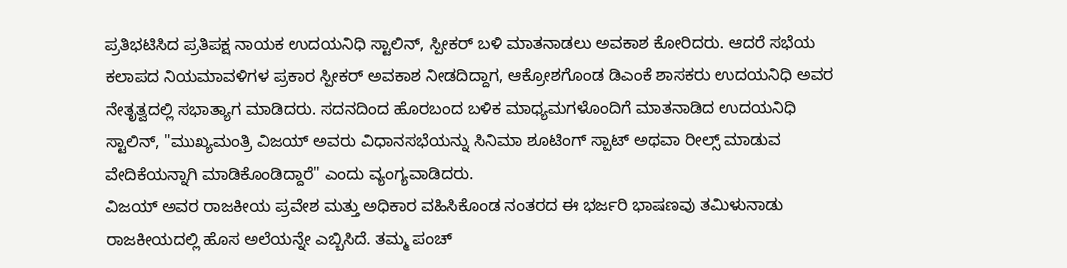ಪ್ರತಿಭಟಿಸಿದ ಪ್ರತಿಪಕ್ಷ ನಾಯಕ ಉದಯನಿಧಿ ಸ್ಟಾಲಿನ್, ಸ್ಪೀಕರ್ ಬಳಿ ಮಾತನಾಡಲು ಅವಕಾಶ ಕೋರಿದರು. ಆದರೆ ಸಭೆಯ ಕಲಾಪದ ನಿಯಮಾವಳಿಗಳ ಪ್ರಕಾರ ಸ್ಪೀಕರ್ ಅವಕಾಶ ನೀಡದಿದ್ದಾಗ, ಆಕ್ರೋಶಗೊಂಡ ಡಿಎಂಕೆ ಶಾಸಕರು ಉದಯನಿಧಿ ಅವರ ನೇತೃತ್ವದಲ್ಲಿ ಸಭಾತ್ಯಾಗ ಮಾಡಿದರು. ಸದನದಿಂದ ಹೊರಬಂದ ಬಳಿಕ ಮಾಧ್ಯಮಗಳೊಂದಿಗೆ ಮಾತನಾಡಿದ ಉದಯನಿಧಿ ಸ್ಟಾಲಿನ್, "ಮುಖ್ಯಮಂತ್ರಿ ವಿಜಯ್ ಅವರು ವಿಧಾನಸಭೆಯನ್ನು ಸಿನಿಮಾ ಶೂಟಿಂಗ್ ಸ್ಪಾಟ್ ಅಥವಾ ರೀಲ್ಸ್ ಮಾಡುವ ವೇದಿಕೆಯನ್ನಾಗಿ ಮಾಡಿಕೊಂಡಿದ್ದಾರೆ" ಎಂದು ವ್ಯಂಗ್ಯವಾಡಿದರು.
ವಿಜಯ್ ಅವರ ರಾಜಕೀಯ ಪ್ರವೇಶ ಮತ್ತು ಅಧಿಕಾರ ವಹಿಸಿಕೊಂಡ ನಂತರದ ಈ ಭರ್ಜರಿ ಭಾಷಣವು ತಮಿಳುನಾಡು ರಾಜಕೀಯದಲ್ಲಿ ಹೊಸ ಅಲೆಯನ್ನೇ ಎಬ್ಬಿಸಿದೆ. ತಮ್ಮ ಪಂಚ್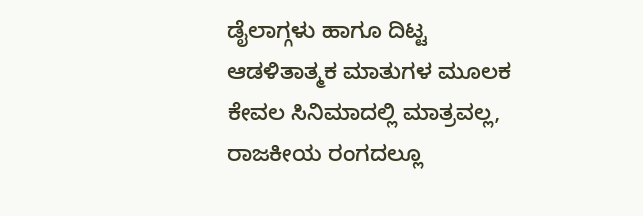ಡೈಲಾಗ್ಗಳು ಹಾಗೂ ದಿಟ್ಟ ಆಡಳಿತಾತ್ಮಕ ಮಾತುಗಳ ಮೂಲಕ ಕೇವಲ ಸಿನಿಮಾದಲ್ಲಿ ಮಾತ್ರವಲ್ಲ, ರಾಜಕೀಯ ರಂಗದಲ್ಲೂ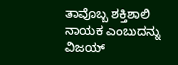ತಾವೊಬ್ಬ ಶಕ್ತಿಶಾಲಿ ನಾಯಕ ಎಂಬುದನ್ನು ವಿಜಯ್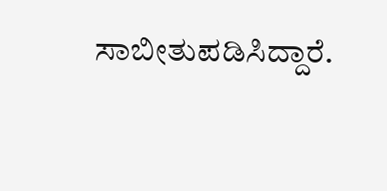ಸಾಬೀತುಪಡಿಸಿದ್ದಾರೆ.